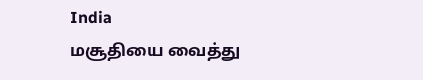India
மசூதியை வைத்து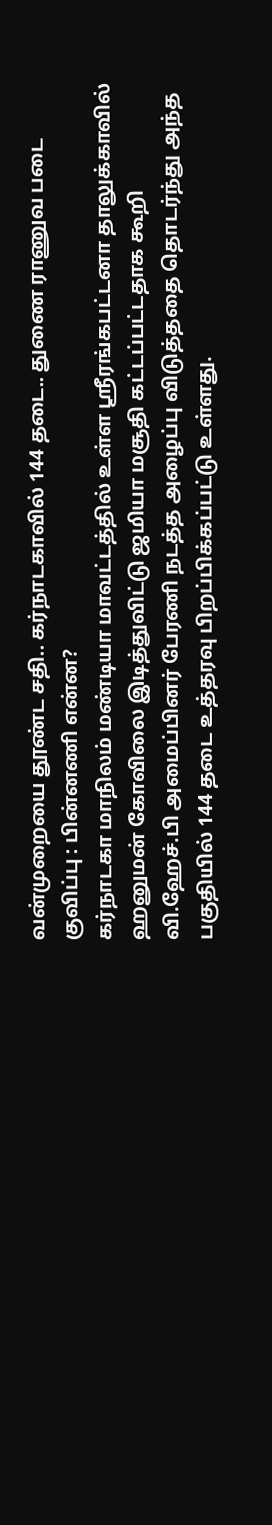வன்முறையை தூண்ட சதி.. கர்நாடகாவில் 144 தடை.. துணை ராணுவ படை குவிப்பு : பின்னணி என்ன?
கர்நாடகா மாநிலம் மண்டியா மாவட்டத்தில் உள்ள ஸ்ரீரங்கபட்டனா தாலுக்காவில் ஹனுமன் கோவிலை இடித்துவிட்டு ஜமியா மசூதி கட்டப்பட்டதாக கூறி வி.ஹேச்.பி அமைப்பினர் பேரணி நடத்த அழைப்பு விடுத்ததை தொடர்ந்து அந்த பகுதியில் 144 தடை உத்தரவு பிறப்பிக்கப்பட்டு உள்ளது.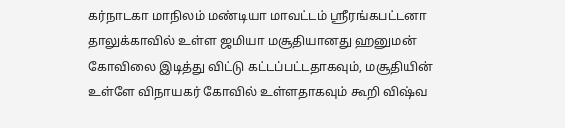கர்நாடகா மாநிலம் மண்டியா மாவட்டம் ஸ்ரீரங்கபட்டனா தாலுக்காவில் உள்ள ஜமியா மசூதியானது ஹனுமன் கோவிலை இடித்து விட்டு கட்டப்பட்டதாகவும், மசூதியின் உள்ளே விநாயகர் கோவில் உள்ளதாகவும் கூறி விஷ்வ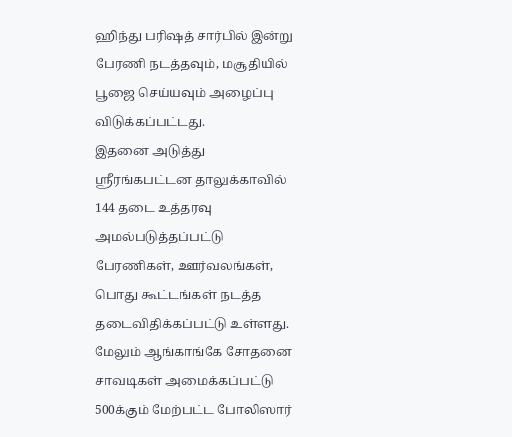ஹிந்து பரிஷத் சார்பில் இன்று பேரணி நடத்தவும், மசூதியில் பூஜை செய்யவும் அழைப்பு விடுக்கப்பட்டது.
இதனை அடுத்து ஸ்ரீரங்கபட்டன தாலுக்காவில் 144 தடை உத்தரவு அமல்படுத்தப்பட்டு பேரணிகள், ஊர்வலங்கள், பொது கூட்டங்கள் நடத்த தடைவிதிக்கப்பட்டு உள்ளது. மேலும் ஆங்காங்கே சோதனை சாவடிகள் அமைக்கப்பட்டு 500க்கும் மேற்பட்ட போலிஸார்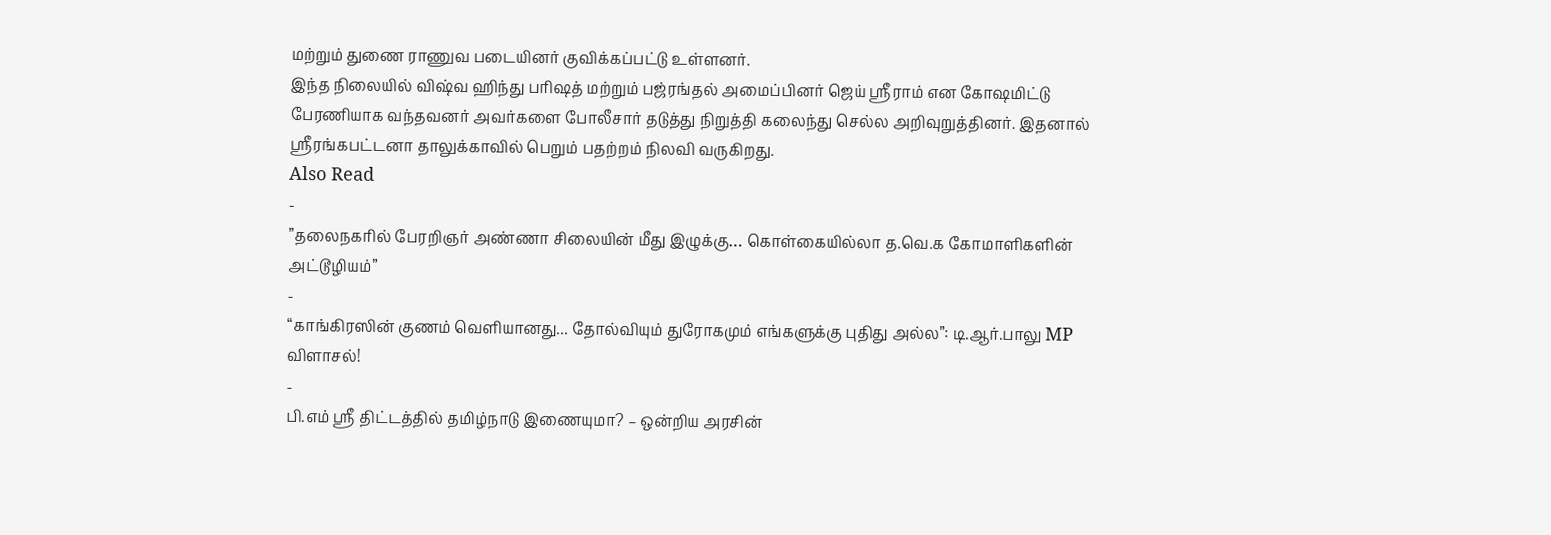மற்றும் துணை ராணுவ படையினர் குவிக்கப்பட்டு உள்ளனர்.
இந்த நிலையில் விஷ்வ ஹிந்து பரிஷத் மற்றும் பஜ்ரங்தல் அமைப்பினர் ஜெய் ஸ்ரீராம் என கோஷமிட்டு பேரணியாக வந்தவனர் அவர்களை போலீசார் தடுத்து நிறுத்தி கலைந்து செல்ல அறிவுறுத்தினர். இதனால் ஸ்ரீரங்கபட்டனா தாலுக்காவில் பெறும் பதற்றம் நிலவி வருகிறது.
Also Read
-
”தலைநகரில் பேரறிஞர் அண்ணா சிலையின் மீது இழுக்கு… கொள்கையில்லா த.வெ.க கோமாளிகளின் அட்டூழியம்”
-
“காங்கிரஸின் குணம் வெளியானது... தோல்வியும் துரோகமும் எங்களுக்கு புதிது அல்ல”: டி.ஆர்.பாலு MP விளாசல்!
-
பி.எம் ஸ்ரீ திட்டத்தில் தமிழ்நாடு இணையுமா? – ஒன்றிய அரசின்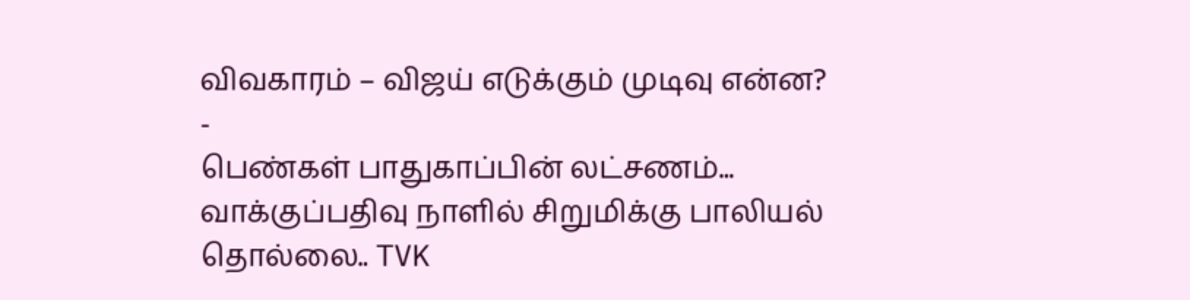விவகாரம் – விஜய் எடுக்கும் முடிவு என்ன?
-
பெண்கள் பாதுகாப்பின் லட்சணம்... வாக்குப்பதிவு நாளில் சிறுமிக்கு பாலியல் தொல்லை.. TVK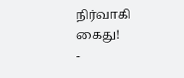நிர்வாகி கைது!
-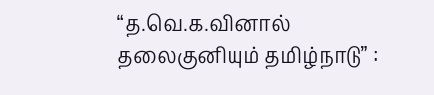“த.வெ.க.வினால் தலைகுனியும் தமிழ்நாடு” :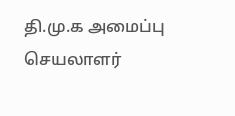தி.மு.க அமைப்பு செயலாளர்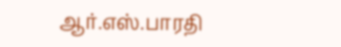ஆர்.எஸ்.பாரதி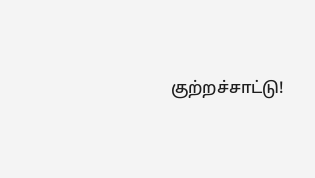குற்றச்சாட்டு!